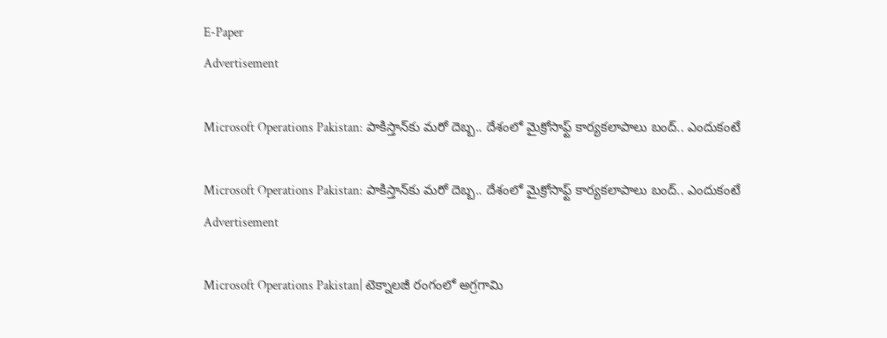E-Paper
Advertisement

Microsoft Operations Pakistan: పాకిస్తాన్‌కు మరో దెబ్బ.. దేశంలో మైక్రోసాఫ్ట్ కార్యకలాపాలు బంద్.. ఎందుకంటే

Microsoft Operations Pakistan: పాకిస్తాన్‌కు మరో దెబ్బ.. దేశంలో మైక్రోసాఫ్ట్ కార్యకలాపాలు బంద్.. ఎందుకంటే
Advertisement

Microsoft Operations Pakistan| టెక్నాలజీ రంగంలో అగ్రగామి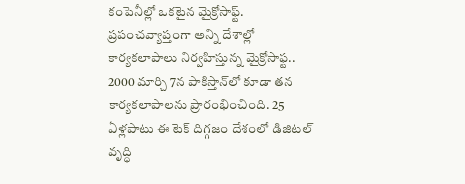కంపెనీల్లో ఒకటైన మైక్రోసాఫ్ట్. ప్రపంచవ్యాప్తంగా అన్ని దేశాల్లో కార్యకలాపాలు నిర్వహిస్తున్న మైక్రోసాఫ్ట.. 2000 మార్చి 7న పాకిస్తాన్‌లో కూడా తన కార్యకలాపాలను ప్రారంభించింది. 25 ఏళ్లపాటు ఈ టెక్ దిగ్గజం దేశంలో డిజిటల్ వృద్ధి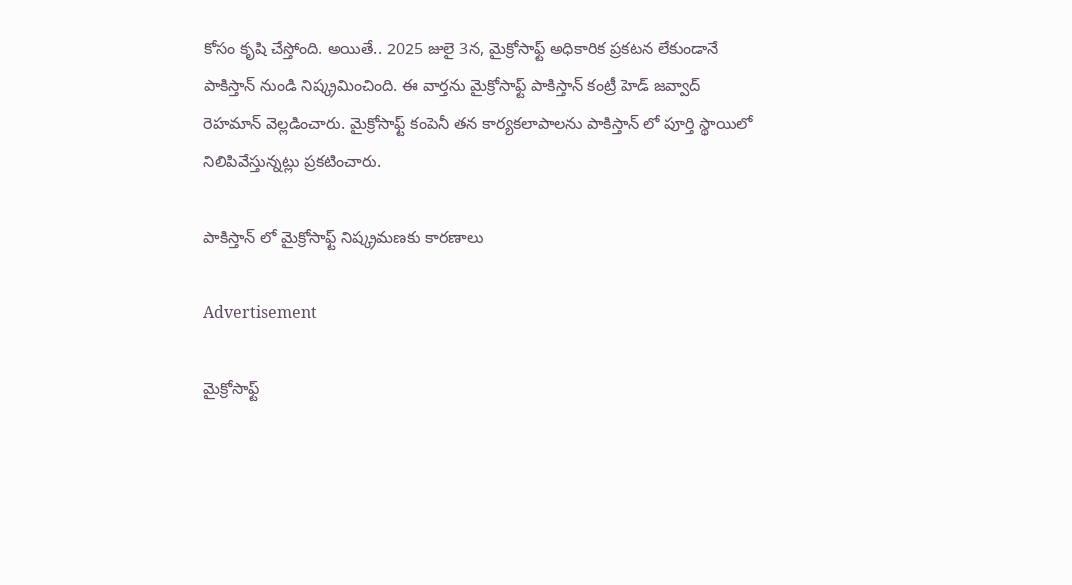కోసం కృషి చేస్తోంది. అయితే.. 2025 జులై 3న, మైక్రోసాఫ్ట్ అధికారిక ప్రకటన లేకుండానే పాకిస్తాన్ నుండి నిష్క్రమించింది. ఈ వార్తను మైక్రోసాఫ్ట్ పాకిస్తాన్ కంట్రీ హెడ్ జవ్వాద్ రెహమాన్ వెల్లడించారు. మైక్రోసాఫ్ట్ కంపెనీ తన కార్యకలాపాలను పాకిస్తాన్ లో పూర్తి స్థాయిలో నిలిపివేస్తున్నట్లు ప్రకటించారు.

పాకిస్తాన్ లో మైక్రోసాఫ్ట్ నిష్క్రమణకు కారణాలు

Advertisement

మైక్రోసాఫ్ట్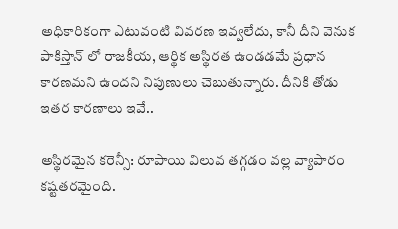అధికారికంగా ఎటువంటి వివరణ ఇవ్వలేదు, కానీ దీని వెనుక పాకిస్తాన్ లో రాజకీయ, ఆర్థిక అస్థిరత ఉండడమే ప్రధాన కారణమని ఉందని నిపుణులు చెబుతున్నారు. దీనికి తోడు ఇతర కారణాలు ఇవే..

అస్థిరమైన కరెన్సీ: రూపాయి విలువ తగ్గడం వల్ల వ్యాపారం కష్టతరమైంది.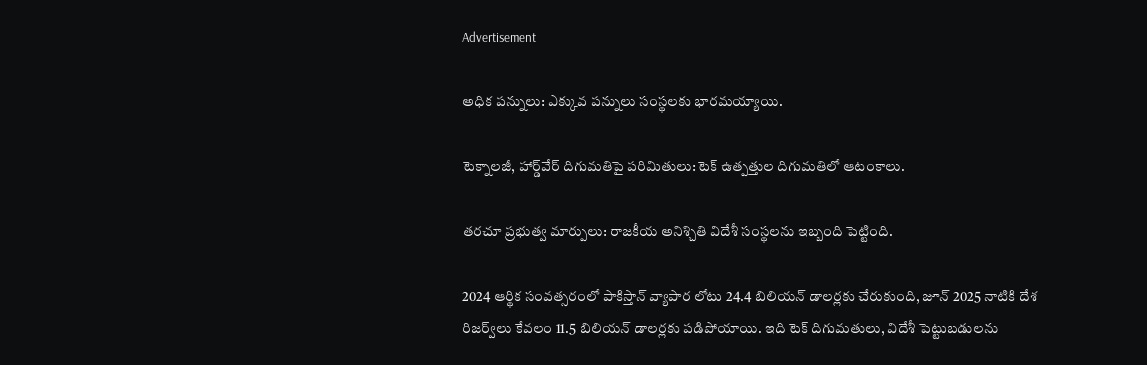Advertisement

అధిక పన్నులు: ఎక్కువ పన్నులు సంస్థలకు భారమయ్యాయి.

టెక్నాలజీ, హార్డ్‌వేర్ దిగుమతిపై పరిమితులు: టెక్ ఉత్పత్తుల దిగుమతిలో ఆటంకాలు.

తరచూ ప్రభుత్వ మార్పులు: రాజకీయ అనిశ్చితి విదేశీ సంస్థలను ఇబ్బంది పెట్టింది.

2024 ఆర్థిక సంవత్సరంలో పాకిస్తాన్ వ్యాపార లోటు 24.4 బిలియన్ డాలర్లకు చేరుకుంది, జూన్ 2025 నాటికి దేశ రిజర్వ్‌లు కేవలం 11.5 బిలియన్ డాలర్లకు పడిపోయాయి. ఇది టెక్ దిగుమతులు, విదేశీ పెట్టుబడులను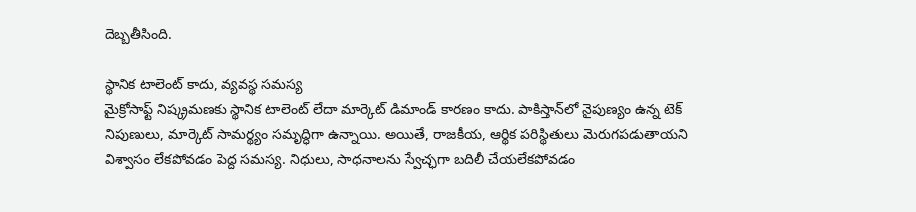దెబ్బతీసింది.

స్థానిక టాలెంట్ కాదు, వ్యవస్థ సమస్య
మైక్రోసాఫ్ట్ నిష్క్రమణకు స్థానిక టాలెంట్ లేదా మార్కెట్ డిమాండ్ కారణం కాదు. పాకిస్తాన్‌లో నైపుణ్యం ఉన్న టెక్ నిపుణులు, మార్కెట్ సామర్థ్యం సమృద్ధిగా ఉన్నాయి. అయితే, రాజకీయ, ఆర్థిక పరిస్థితులు మెరుగపడుతాయని విశ్వాసం లేకపోవడం పెద్ద సమస్య. నిధులు, సాధనాలను స్వేచ్ఛగా బదిలీ చేయలేకపోవడం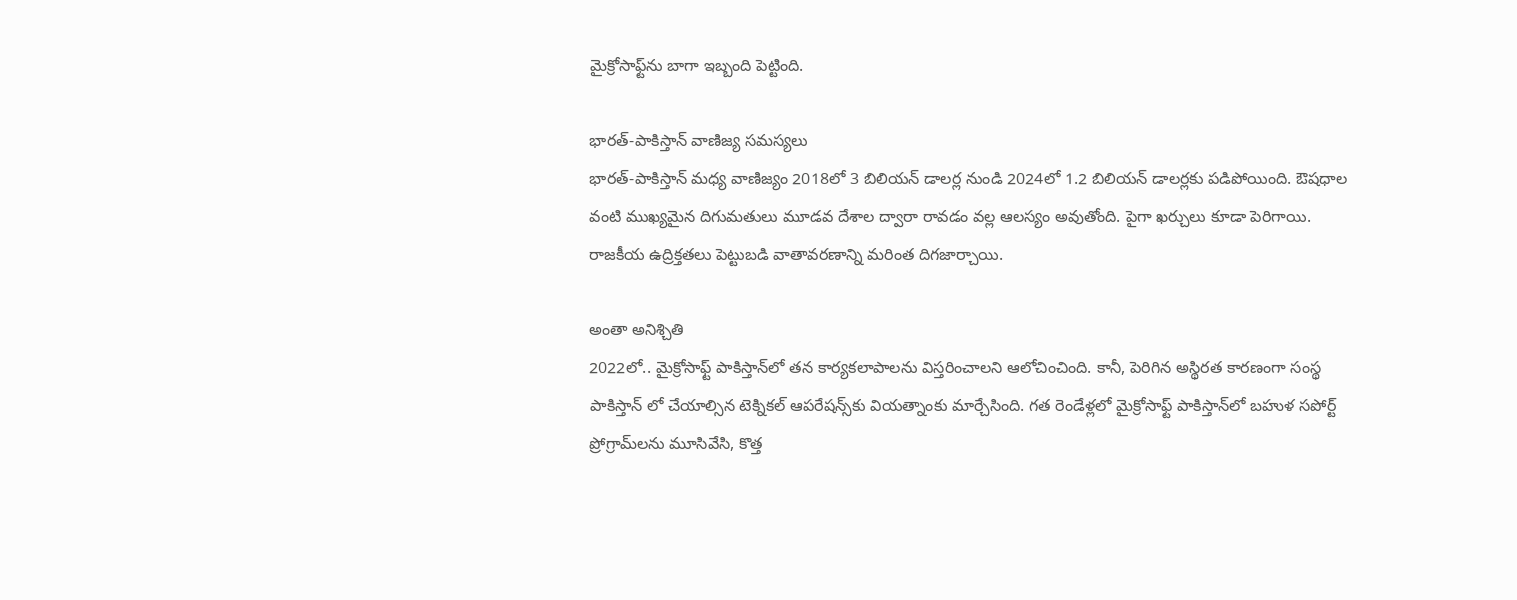మైక్రోసాఫ్ట్‌ను బాగా ఇబ్బంది పెట్టింది.

భారత్-పాకిస్తాన్ వాణిజ్య సమస్యలు
భారత్-పాకిస్తాన్ మధ్య వాణిజ్యం 2018లో 3 బిలియన్ డాలర్ల నుండి 2024లో 1.2 బిలియన్ డాలర్లకు పడిపోయింది. ఔషధాల వంటి ముఖ్యమైన దిగుమతులు మూడవ దేశాల ద్వారా రావడం వల్ల ఆలస్యం అవుతోంది. పైగా ఖర్చులు కూడా పెరిగాయి. రాజకీయ ఉద్రిక్తతలు పెట్టుబడి వాతావరణాన్ని మరింత దిగజార్చాయి.

అంతా అనిశ్చితి
2022లో.. మైక్రోసాఫ్ట్ పాకిస్తాన్‌లో తన కార్యకలాపాలను విస్తరించాలని ఆలోచించింది. కానీ, పెరిగిన అస్థిరత కారణంగా సంస్థ పాకిస్తాన్ లో చేయాల్సిన టెక్నికల్ ఆపరేషన్స్‌కు వియత్నాంకు మార్చేసింది. గత రెండేళ్లలో మైక్రోసాఫ్ట్ పాకిస్తాన్‌లో బహుళ సపోర్ట్ ప్రోగ్రామ్‌లను మూసివేసి, కొత్త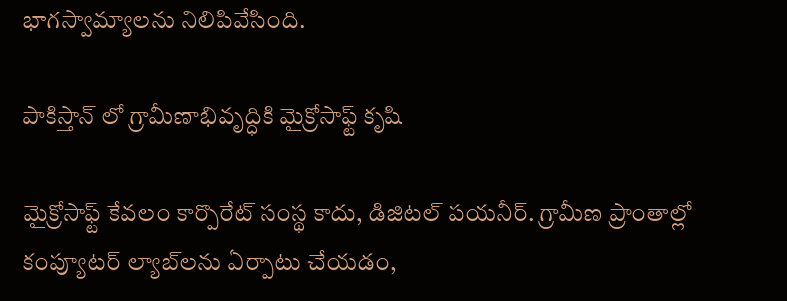భాగస్వామ్యాలను నిలిపివేసింది.

పాకిస్తాన్ లో గ్రామీణాభివృద్ధికి మైక్రోసాఫ్ట్ కృషి

మైక్రోసాఫ్ట్ కేవలం కార్పొరేట్ సంస్థ కాదు, డిజిటల్ పయనీర్. గ్రామీణ ప్రాంతాల్లో కంప్యూటర్ ల్యాబ్‌లను ఏర్పాటు చేయడం,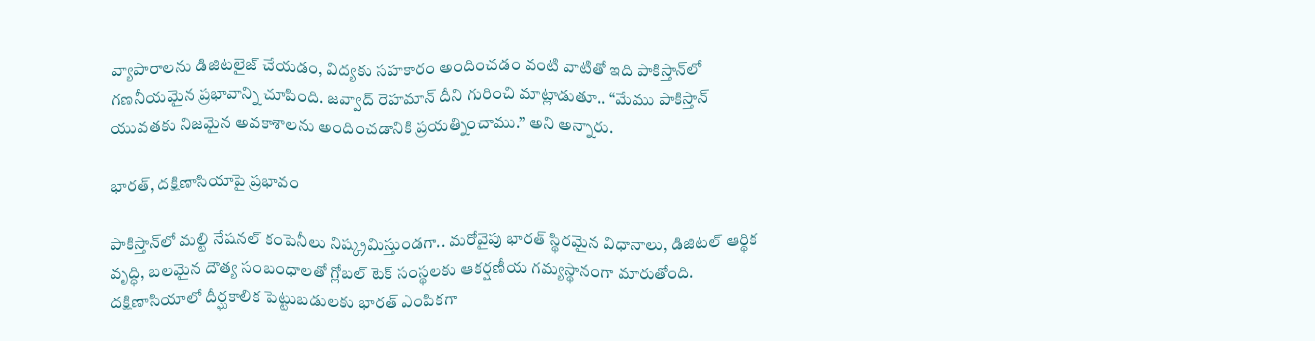వ్యాపారాలను డిజిటలైజ్ చేయడం, విద్యకు సహకారం అందించడం వంటి వాటితో ఇది పాకిస్తాన్‌లో గణనీయమైన ప్రభావాన్ని చూపింది. జవ్వాద్ రెహమాన్ దీని గురించి మాట్లాడుతూ.. “మేము పాకిస్తాన్ యువతకు నిజమైన అవకాశాలను అందించడానికి ప్రయత్నించాము.” అని అన్నారు.

భారత్, దక్షిణాసియాపై ప్రభావం

పాకిస్తాన్‌లో మల్టి నేషనల్ కంపెనీలు నిష్క్రమిస్తుండగా.. మరోవైపు భారత్ స్థిరమైన విధానాలు, డిజిటల్ ఆర్థిక వృద్ధి, బలమైన దౌత్య సంబంధాలతో గ్లోబల్ టెక్ సంస్థలకు ఆకర్షణీయ గమ్యస్థానంగా మారుతోంది. దక్షిణాసియాలో దీర్ఘకాలిక పెట్టుబడులకు భారత్ ఎంపికగా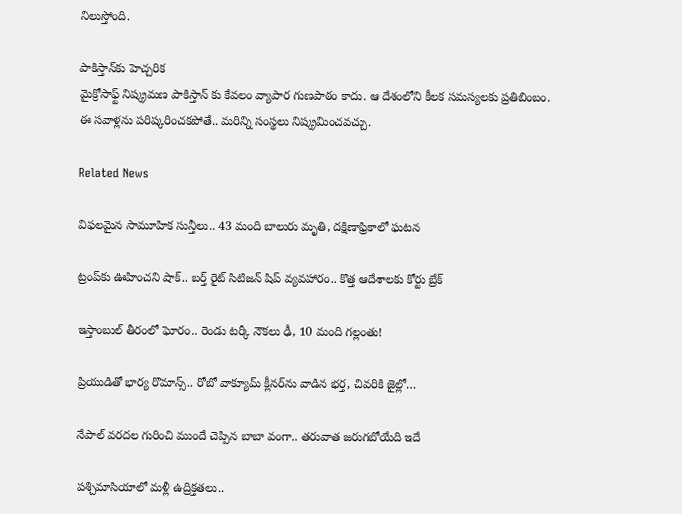నిలుస్తోంది.

పాకిస్తాన్‌కు హెచ్చరిక
మైక్రోసాఫ్ట్ నిష్క్రమణ పాకిస్తాన్ కు కేవలం వ్యాపార గుణపాఠం కాదు. ఆ దేశంలోని కీలక సమస్యలకు ప్రతిబింబం. ఈ సవాళ్లను పరిష్కరించకపోతే.. మరిన్ని సంస్థలు నిష్క్రమించవచ్చు.

Related News

విఫలమైన సామూహిక సున్తీలు.. 43 మంది బాలురు మృతి, దక్షిణాఫ్రికాలో ఘటన

ట్రంప్‌‌కు ఊహించని షాక్‌.. బర్త్ రైట్ సిటిజన్ షిప్ వ్యవహారం.. కొత్త ఆదేశాలకు కోర్టు బ్రేక్

ఇస్తాంబుల్ తీరంలో ఘోరం.. రెండు టర్కీ నౌకలు ఢీ, 10 మంది గల్లంతు!

ప్రియుడితో భార్య రొమాన్స్.. రోబో వాక్యూమ్ క్లీనర్‌ను వాడిన భర్త, చివరికి జైల్లో…

నేపాల్ వరదల గురించి ముందే చెప్పిన బాబా వంగా.. తరువాత జరుగబోయేది ఇదే

పశ్చిమాసియాలో మళ్లీ ఉద్రిక్తతలు..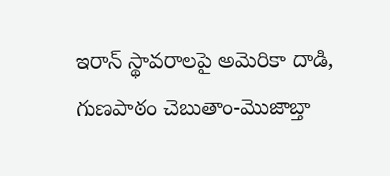ఇరాన్ స్థావరాలపై అమెరికా దాడి, గుణపాఠం చెబుతాం-మొజాబ్తా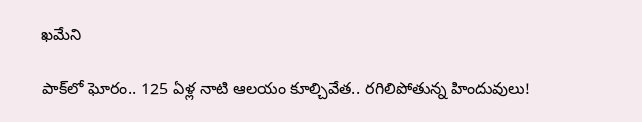ఖమేని

పాక్‌లో ఘోరం.. 125 ఏళ్ల నాటి ఆలయం కూల్చివేత.. రగిలిపోతున్న హిందువులు!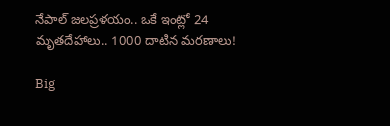నేపాల్ జలప్రళయం.. ఒకే ఇంట్లో 24 మృతదేహాలు.. 1000 దాటిన మరణాలు!

Big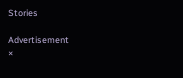Stories

Advertisement
×